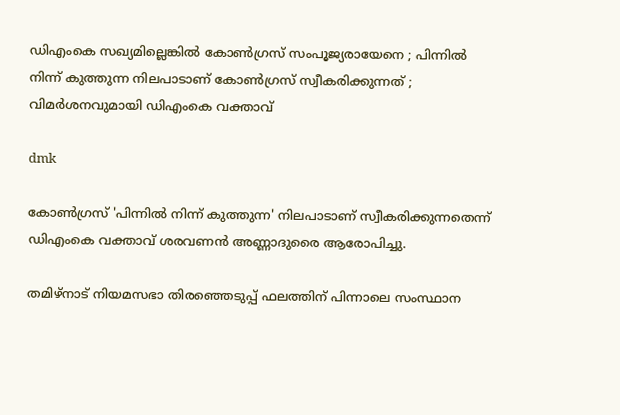ഡിഎംകെ സഖ്യമില്ലെങ്കില്‍ കോണ്‍ഗ്രസ് സംപൂജ്യരായേനെ ; പിന്നില്‍ നിന്ന് കുത്തുന്ന നിലപാടാണ് കോണ്‍ഗ്രസ് സ്വീകരിക്കുന്നത് ; വിമര്‍ശനവുമായി ഡിഎംകെ വക്താവ്

dmk

കോണ്‍ഗ്രസ് 'പിന്നില്‍ നിന്ന് കുത്തുന്ന' നിലപാടാണ് സ്വീകരിക്കുന്നതെന്ന് ഡിഎംകെ വക്താവ് ശരവണന്‍ അണ്ണാദുരൈ ആരോപിച്ചു.

തമിഴ്നാട് നിയമസഭാ തിരഞ്ഞെടുപ്പ് ഫലത്തിന് പിന്നാലെ സംസ്ഥാന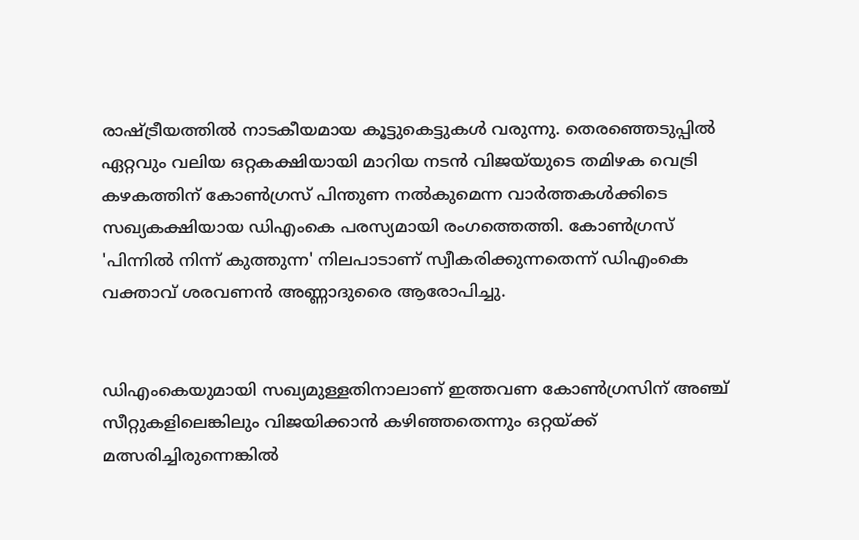രാഷ്ട്രീയത്തില്‍ നാടകീയമായ കൂട്ടുകെട്ടുകള്‍ വരുന്നു. തെരഞ്ഞെടുപ്പില്‍ ഏറ്റവും വലിയ ഒറ്റകക്ഷിയായി മാറിയ നടന്‍ വിജയ്‌യുടെ തമിഴക വെട്രി കഴകത്തിന് കോണ്‍ഗ്രസ് പിന്തുണ നല്‍കുമെന്ന വാര്‍ത്തകള്‍ക്കിടെ സഖ്യകക്ഷിയായ ഡിഎംകെ പരസ്യമായി രംഗത്തെത്തി. കോണ്‍ഗ്രസ് 'പിന്നില്‍ നിന്ന് കുത്തുന്ന' നിലപാടാണ് സ്വീകരിക്കുന്നതെന്ന് ഡിഎംകെ വക്താവ് ശരവണന്‍ അണ്ണാദുരൈ ആരോപിച്ചു.


ഡിഎംകെയുമായി സഖ്യമുള്ളതിനാലാണ് ഇത്തവണ കോണ്‍ഗ്രസിന് അഞ്ച് സീറ്റുകളിലെങ്കിലും വിജയിക്കാന്‍ കഴിഞ്ഞതെന്നും ഒറ്റയ്ക്ക് മത്സരിച്ചിരുന്നെങ്കില്‍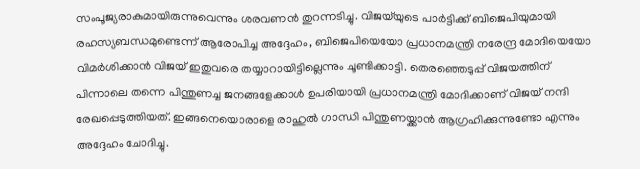സംപൂജ്യരാകുമായിരുന്നുവെന്നും ശരവണന്‍ തുറന്നടിച്ചു. വിജയ്‌യുടെ പാര്‍ട്ടിക്ക് ബിജെപിയുമായി രഹസ്യബന്ധമുണ്ടെന്ന് ആരോപിച്ച അദ്ദേഹം, ബിജെപിയെയോ പ്രധാനമന്ത്രി നരേന്ദ്ര മോദിയെയോ വിമര്‍ശിക്കാന്‍ വിജയ് ഇതുവരെ തയ്യാറായിട്ടില്ലെന്നും ചൂണ്ടിക്കാട്ടി. തെരഞ്ഞെടുപ്പ് വിജയത്തിന് പിന്നാലെ തന്നെ പിന്തുണച്ച ജനങ്ങളേക്കാള്‍ ഉപരിയായി പ്രധാനമന്ത്രി മോദിക്കാണ് വിജയ് നന്ദി രേഖപ്പെടുത്തിയത്. ഇങ്ങനെയൊരാളെ രാഹുല്‍ ഗാന്ധി പിന്തുണയ്ക്കാന്‍ ആഗ്രഹിക്കുന്നുണ്ടോ എന്നും അദ്ദേഹം ചോദിച്ചു.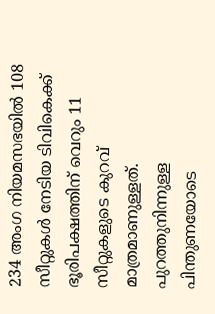234 അംഗ നിയമസഭയില്‍ 108 സീറ്റുകള്‍ നേടിയ ടിവികെക്ക് ഭൂരിപക്ഷത്തിന് വെറും 11 സീറ്റുകളുടെ കുറവ് മാത്രമാണുള്ളത്. പുറത്തുനിന്നുള്ള പിന്തുണയോടെ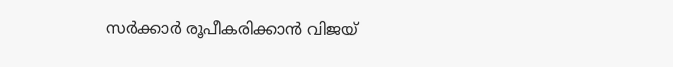സര്‍ക്കാര്‍ രൂപീകരിക്കാന്‍ വിജയ്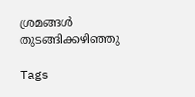ശ്രമങ്ങള്‍ തുടങ്ങിക്കഴിഞ്ഞു

Tags